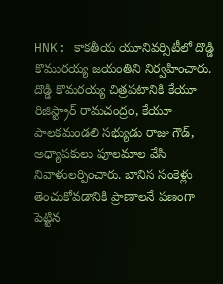HNK: కాకతీయ యూనివర్సిటీలో దొడ్డి కొమురయ్య జయంతిని నిర్వహించారు. దొడ్డి కొమరయ్య చిత్రపటానికి కేయూ రిజిస్ట్రార్ రామచంద్రం, కేయూ పాలకమండలి సభ్యుడు రాజు గౌడ్, అధ్యాపకులు పూలమాల వేసి నివాళులర్పించారు. బానిస సంకెళ్లు తెంచుకోవడానికి ప్రాణాలనే పణంగా పెట్టిన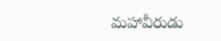మహావీరుడు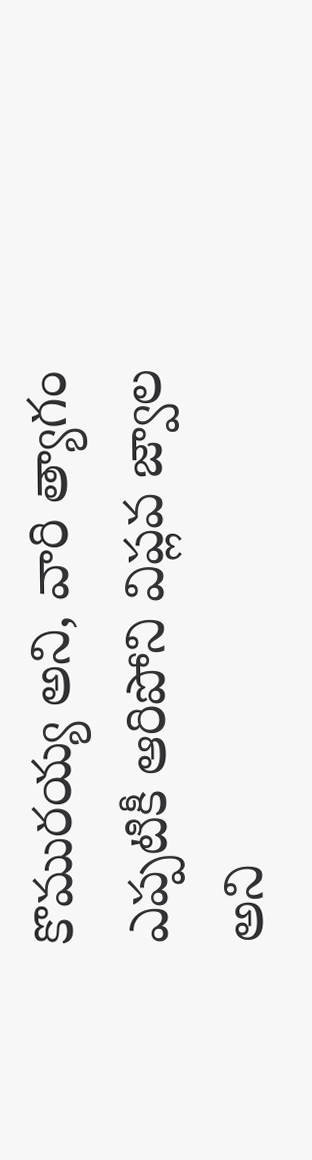కొమురయ్య అని, వారి త్యాగం ఎప్పటికీ ఆరిపోని విప్లవ జ్వాల అని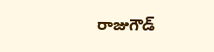రాజుగౌడ్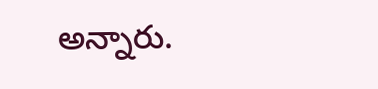అన్నారు.